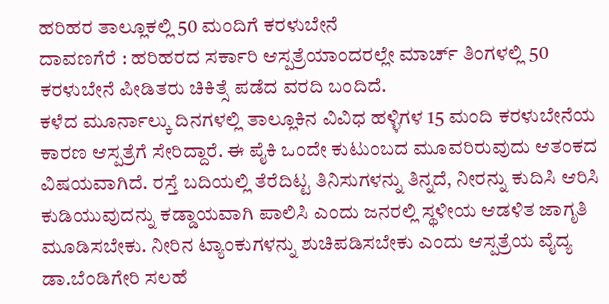ಹರಿಹರ ತಾಲ್ಲೂಕಲ್ಲಿ 50 ಮಂದಿಗೆ ಕರಳುಬೇನೆ
ದಾವಣಗೆರೆ : ಹರಿಹರದ ಸರ್ಕಾರಿ ಆಸ್ಪತ್ರೆಯಾಂದರಲ್ಲೇ ಮಾರ್ಚ್ ತಿಂಗಳಲ್ಲಿ 50 ಕರಳುಬೇನೆ ಪೀಡಿತರು ಚಿಕಿತ್ಸೆ ಪಡೆದ ವರದಿ ಬಂದಿದೆ.
ಕಳೆದ ಮೂರ್ನಾಲ್ಕು ದಿನಗಳಲ್ಲಿ ತಾಲ್ಲೂಕಿನ ವಿವಿಧ ಹಳ್ಳಿಗಳ 15 ಮಂದಿ ಕರಳುಬೇನೆಯ ಕಾರಣ ಆಸ್ಪತ್ರೆಗೆ ಸೇರಿದ್ದಾರೆ. ಈ ಪೈಕಿ ಒಂದೇ ಕುಟುಂಬದ ಮೂವರಿರುವುದು ಆತಂಕದ ವಿಷಯವಾಗಿದೆ. ರಸ್ತೆ ಬದಿಯಲ್ಲಿ ತೆರೆದಿಟ್ಟ ತಿನಿಸುಗಳನ್ನು ತಿನ್ನದೆ, ನೀರನ್ನು ಕುದಿಸಿ ಆರಿಸಿ ಕುಡಿಯುವುದನ್ನು ಕಡ್ಡಾಯವಾಗಿ ಪಾಲಿಸಿ ಎಂದು ಜನರಲ್ಲಿ ಸ್ಥಳೀಯ ಆಡಳಿತ ಜಾಗೃತಿ ಮೂಡಿಸಬೇಕು. ನೀರಿನ ಟ್ಯಾಂಕುಗಳನ್ನು ಶುಚಿಪಡಿಸಬೇಕು ಎಂದು ಆಸ್ಪತ್ರೆಯ ವೈದ್ಯ ಡಾ.ಬೆಂಡಿಗೇರಿ ಸಲಹೆ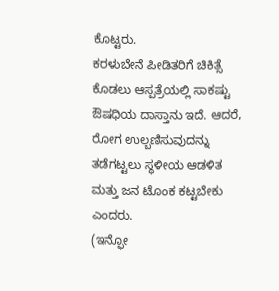ಕೊಟ್ಟರು.
ಕರಳುಬೇನೆ ಪೀಡಿತರಿಗೆ ಚಿಕಿತ್ಸೆ ಕೊಡಲು ಆಸ್ಪತ್ರೆಯಲ್ಲಿ ಸಾಕಷ್ಟು ಔಷಧಿಯ ದಾಸ್ತಾನು ಇದೆ. ಆದರೆ, ರೋಗ ಉಲ್ಬಣಿಸುವುದನ್ನು ತಡೆಗಟ್ಟಲು ಸ್ಥಳೀಯ ಆಡಳಿತ ಮತ್ತು ಜನ ಟೊಂಕ ಕಟ್ಟಬೇಕು ಎಂದರು.
(ಇನ್ಫೋ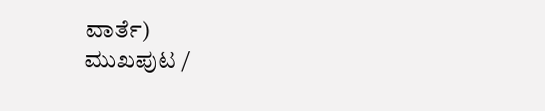ವಾರ್ತೆ)
ಮುಖಪುಟ /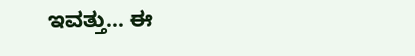ಇವತ್ತು... ಈ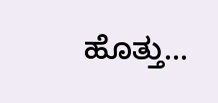ಹೊತ್ತು...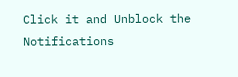Click it and Unblock the Notifications